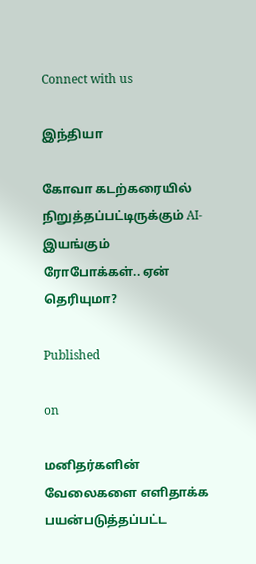Connect with us

இந்தியா

கோவா கடற்கரையில் நிறுத்தப்பட்டிருக்கும் AI-இயங்கும் ரோபோக்கள்.. ஏன் தெரியுமா?

Published

on

மனிதர்களின் வேலைகளை எளிதாக்க பயன்படுத்தப்பட்ட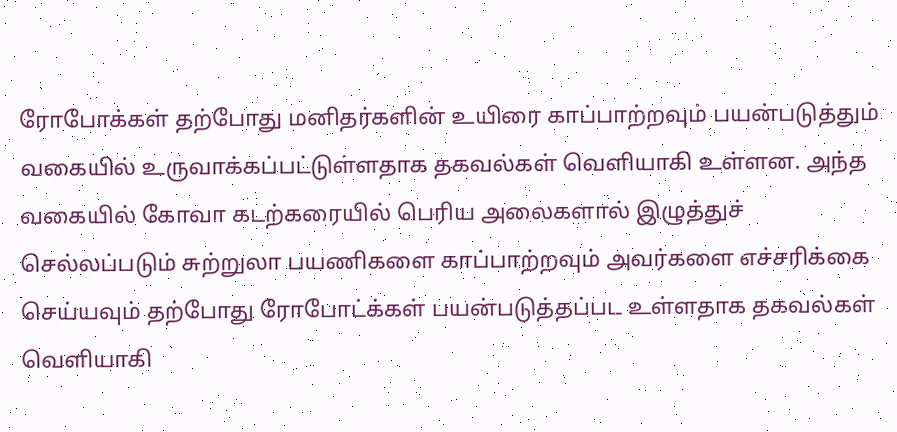ரோபோக்கள் தற்போது மனிதர்களின் உயிரை காப்பாற்றவும் பயன்படுத்தும் வகையில் உருவாக்கப்பட்டுள்ளதாக தகவல்கள் வெளியாகி உள்ளன. அந்த வகையில் கோவா கடற்கரையில் பெரிய அலைகளால் இழுத்துச் செல்லப்படும் சுற்றுலா பயணிகளை காப்பாற்றவும் அவர்களை எச்சரிக்கை செய்யவும் தற்போது ரோபோட்க்கள் பயன்படுத்தப்பட உள்ளதாக தகவல்கள் வெளியாகி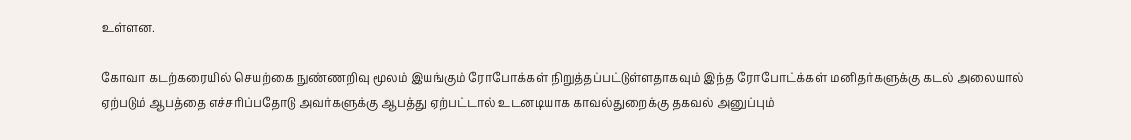உள்ளன.

கோவா கடற்கரையில் செயற்கை நுண்ணறிவு மூலம் இயங்கும் ரோபோக்கள் நிறுத்தப்பட்டுள்ளதாகவும் இந்த ரோபோட்க்கள் மனிதர்களுக்கு கடல் அலையால் ஏற்படும் ஆபத்தை எச்சரிப்பதோடு அவர்களுக்கு ஆபத்து ஏற்பட்டால் உடனடியாக காவல்துறைக்கு தகவல் அனுப்பும்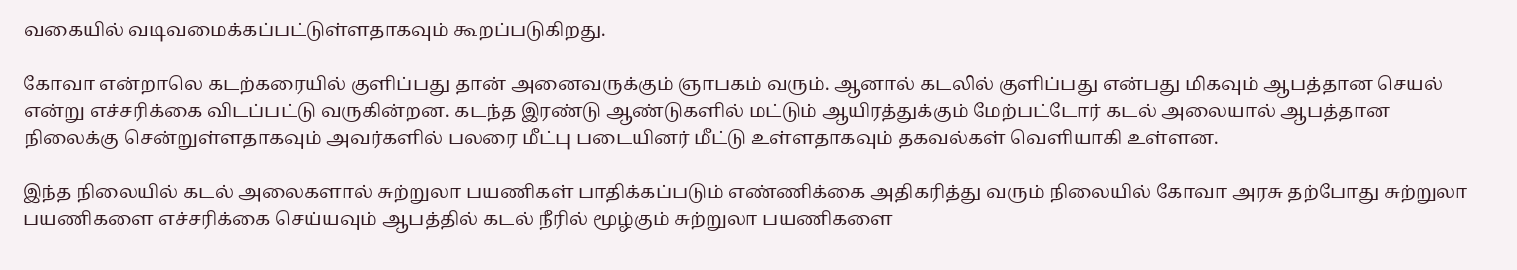வகையில் வடிவமைக்கப்பட்டுள்ளதாகவும் கூறப்படுகிறது.

கோவா என்றாலெ கடற்கரையில் குளிப்பது தான் அனைவருக்கும் ஞாபகம் வரும். ஆனால் கடலில் குளிப்பது என்பது மிகவும் ஆபத்தான செயல் என்று எச்சரிக்கை விடப்பட்டு வருகின்றன. கடந்த இரண்டு ஆண்டுகளில் மட்டும் ஆயிரத்துக்கும் மேற்பட்டோர் கடல் அலையால் ஆபத்தான நிலைக்கு சென்றுள்ளதாகவும் அவர்களில் பலரை மீட்பு படையினர் மீட்டு உள்ளதாகவும் தகவல்கள் வெளியாகி உள்ளன.

இந்த நிலையில் கடல் அலைகளால் சுற்றுலா பயணிகள் பாதிக்கப்படும் எண்ணிக்கை அதிகரித்து வரும் நிலையில் கோவா அரசு தற்போது சுற்றுலா பயணிகளை எச்சரிக்கை செய்யவும் ஆபத்தில் கடல் நீரில் மூழ்கும் சுற்றுலா பயணிகளை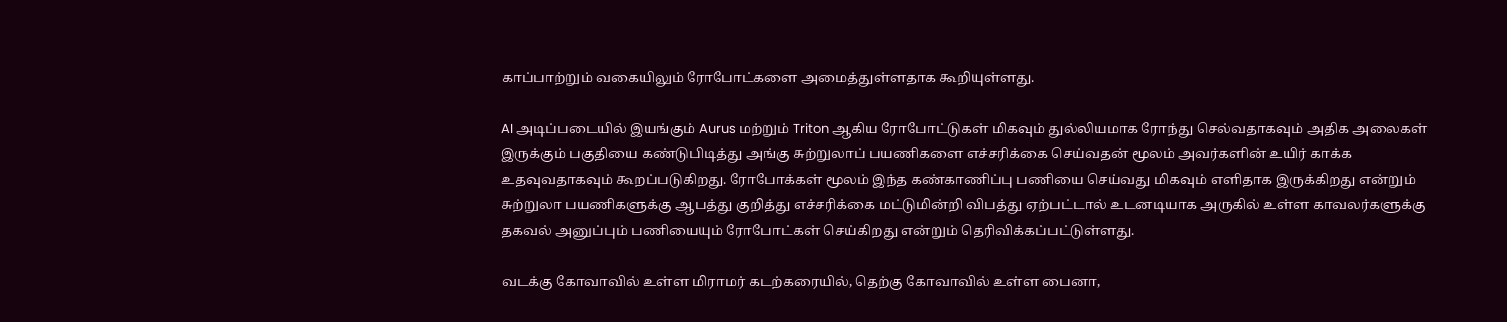காப்பாற்றும் வகையிலும் ரோபோட்களை அமைத்துள்ளதாக கூறியுள்ளது.

AI அடிப்படையில் இயங்கும் Aurus மற்றும் Triton ஆகிய ரோபோட்டுகள் மிகவும் துல்லியமாக ரோந்து செல்வதாகவும் அதிக அலைகள் இருக்கும் பகுதியை கண்டுபிடித்து அங்கு சுற்றுலாப் பயணிகளை எச்சரிக்கை செய்வதன் மூலம் அவர்களின் உயிர் காக்க உதவுவதாகவும் கூறப்படுகிறது. ரோபோக்கள் மூலம் இந்த கண்காணிப்பு பணியை செய்வது மிகவும் எளிதாக இருக்கிறது என்றும் சுற்றுலா பயணிகளுக்கு ஆபத்து குறித்து எச்சரிக்கை மட்டுமின்றி விபத்து ஏற்பட்டால் உடனடியாக அருகில் உள்ள காவலர்களுக்கு தகவல் அனுப்பும் பணியையும் ரோபோட்கள் செய்கிறது என்றும் தெரிவிக்கப்பட்டுள்ளது.

வடக்கு கோவாவில் உள்ள மிராமர் கடற்கரையில், தெற்கு கோவாவில் உள்ள பைனா,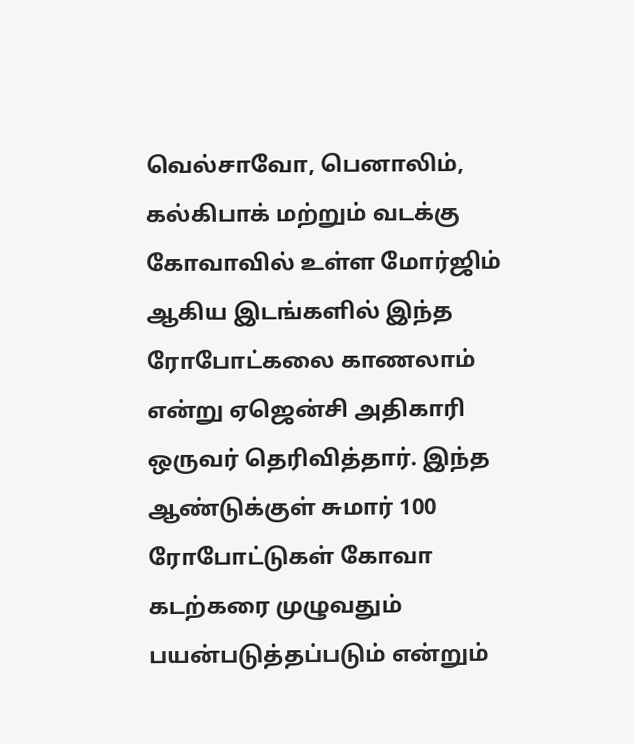வெல்சாவோ, பெனாலிம், கல்கிபாக் மற்றும் வடக்கு கோவாவில் உள்ள மோர்ஜிம் ஆகிய இடங்களில் இந்த ரோபோட்கலை காணலாம் என்று ஏஜென்சி அதிகாரி ஒருவர் தெரிவித்தார். இந்த ஆண்டுக்குள் சுமார் 100 ரோபோட்டுகள் கோவா கடற்கரை முழுவதும் பயன்படுத்தப்படும் என்றும்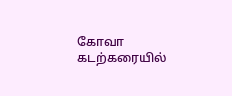கோவா கடற்கரையில்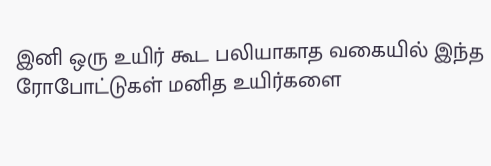இனி ஒரு உயிர் கூட பலியாகாத வகையில் இந்த ரோபோட்டுகள் மனித உயிர்களை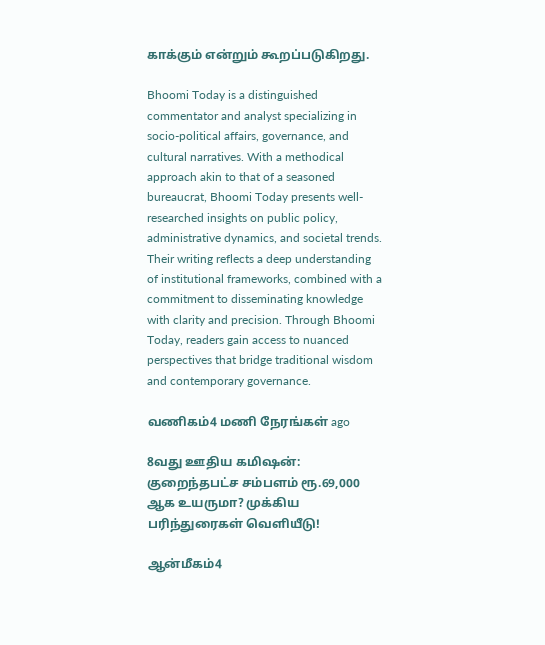காக்கும் என்றும் கூறப்படுகிறது.

Bhoomi Today is a distinguished commentator and analyst specializing in socio-political affairs, governance, and cultural narratives. With a methodical approach akin to that of a seasoned bureaucrat, Bhoomi Today presents well-researched insights on public policy, administrative dynamics, and societal trends. Their writing reflects a deep understanding of institutional frameworks, combined with a commitment to disseminating knowledge with clarity and precision. Through Bhoomi Today, readers gain access to nuanced perspectives that bridge traditional wisdom and contemporary governance.

வணிகம்4 மணி நேரங்கள் ago

8வது ஊதிய கமிஷன்: குறைந்தபட்ச சம்பளம் ரூ.69,000 ஆக உயருமா? முக்கிய பரிந்துரைகள் வெளியீடு!

ஆன்மீகம்4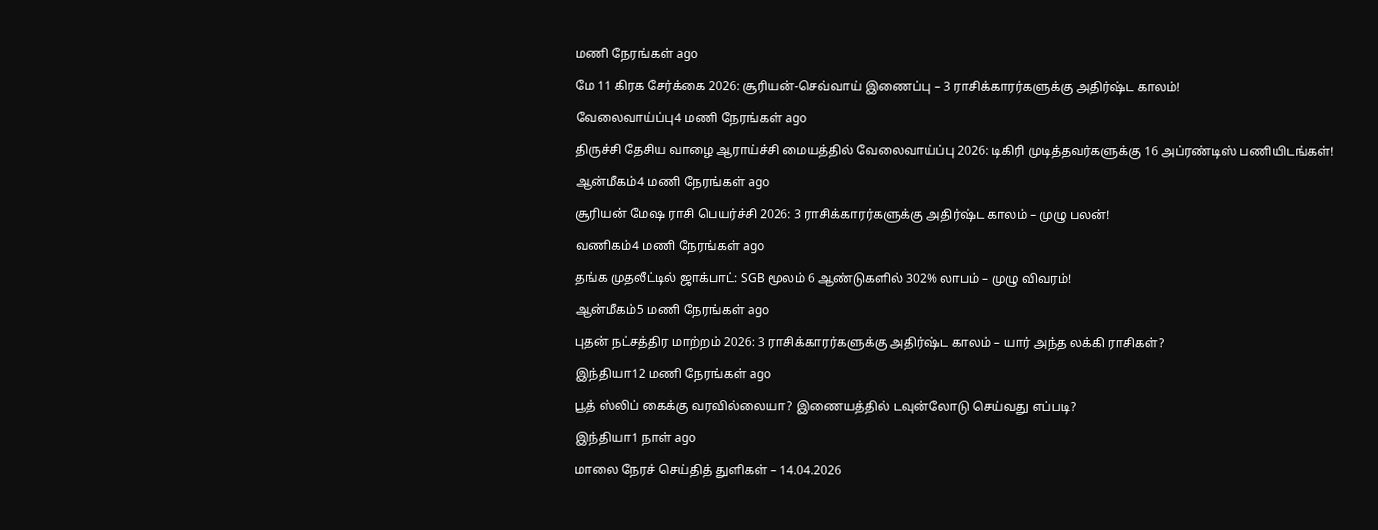மணி நேரங்கள் ago

மே 11 கிரக சேர்க்கை 2026: சூரியன்-செவ்வாய் இணைப்பு – 3 ராசிக்காரர்களுக்கு அதிர்ஷ்ட காலம்!

வேலைவாய்ப்பு4 மணி நேரங்கள் ago

திருச்சி தேசிய வாழை ஆராய்ச்சி மையத்தில் வேலைவாய்ப்பு 2026: டிகிரி முடித்தவர்களுக்கு 16 அப்ரண்டிஸ் பணியிடங்கள்!

ஆன்மீகம்4 மணி நேரங்கள் ago

சூரியன் மேஷ ராசி பெயர்ச்சி 2026: 3 ராசிக்காரர்களுக்கு அதிர்ஷ்ட காலம் – முழு பலன்!

வணிகம்4 மணி நேரங்கள் ago

தங்க முதலீட்டில் ஜாக்பாட்: SGB மூலம் 6 ஆண்டுகளில் 302% லாபம் – முழு விவரம்!

ஆன்மீகம்5 மணி நேரங்கள் ago

புதன் நட்சத்திர மாற்றம் 2026: 3 ராசிக்காரர்களுக்கு அதிர்ஷ்ட காலம் – யார் அந்த லக்கி ராசிகள்?

இந்தியா12 மணி நேரங்கள் ago

பூத் ஸ்லிப் கைக்கு வரவில்லையா? இணையத்தில் டவுன்லோடு செய்வது எப்படி?

இந்தியா1 நாள் ago

மாலை நேரச் செய்தித் துளிகள் – 14.04.2026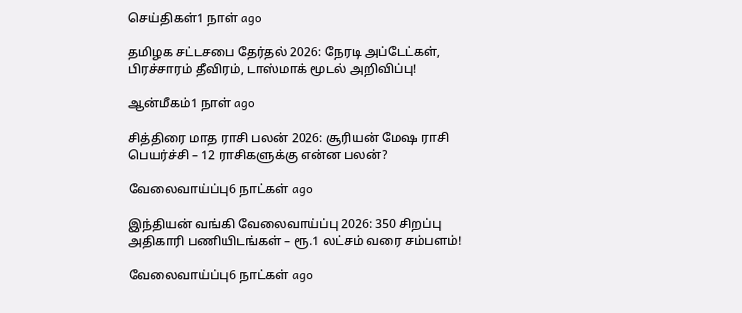செய்திகள்1 நாள் ago

தமிழக சட்டசபை தேர்தல் 2026: நேரடி அப்டேட்கள், பிரச்சாரம் தீவிரம், டாஸ்மாக் மூடல் அறிவிப்பு!

ஆன்மீகம்1 நாள் ago

சித்திரை மாத ராசி பலன் 2026: சூரியன் மேஷ ராசி பெயர்ச்சி – 12 ராசிகளுக்கு என்ன பலன்?

வேலைவாய்ப்பு6 நாட்கள் ago

இந்தியன் வங்கி வேலைவாய்ப்பு 2026: 350 சிறப்பு அதிகாரி பணியிடங்கள் – ரூ.1 லட்சம் வரை சம்பளம்!

வேலைவாய்ப்பு6 நாட்கள் ago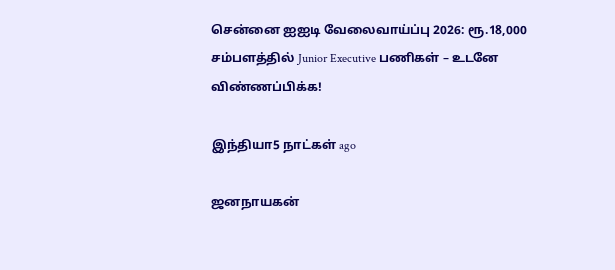சென்னை ஐஐடி வேலைவாய்ப்பு 2026: ரூ.18,000 சம்பளத்தில் Junior Executive பணிகள் – உடனே விண்ணப்பிக்க!

இந்தியா5 நாட்கள் ago

ஜனநாயகன்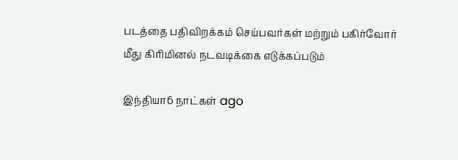படத்தை பதிவிறக்கம் செய்பவர்கள் மற்றும் பகிர்வோர் மீது கிரிமினல் நடவடிக்கை எடுக்கப்படும்

இந்தியா6 நாட்கள் ago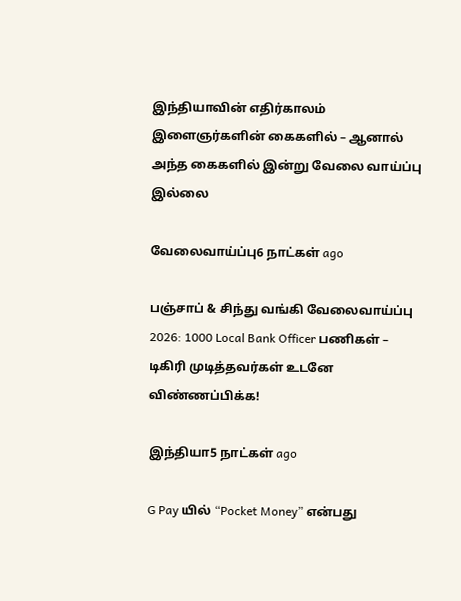இந்தியாவின் எதிர்காலம் இளைஞர்களின் கைகளில் – ஆனால் அந்த கைகளில் இன்று வேலை வாய்ப்பு இல்லை

வேலைவாய்ப்பு6 நாட்கள் ago

பஞ்சாப் & சிந்து வங்கி வேலைவாய்ப்பு 2026: 1000 Local Bank Officer பணிகள் – டிகிரி முடித்தவர்கள் உடனே விண்ணப்பிக்க!

இந்தியா5 நாட்கள் ago

G Pay யில் “Pocket Money” என்பது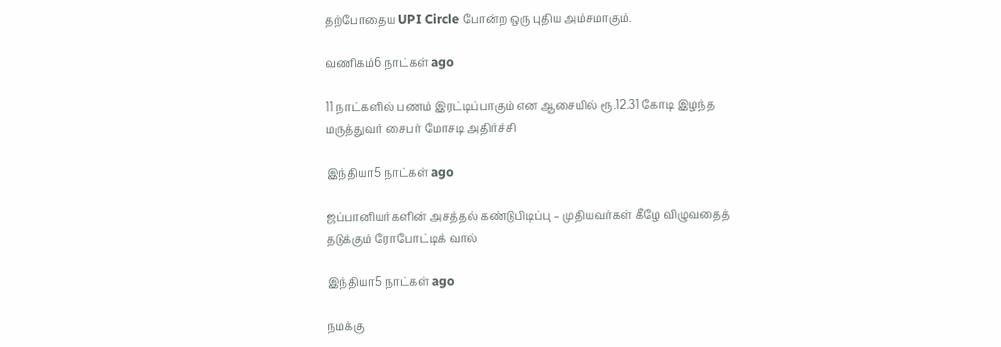தற்போதைய UPI Circle போன்ற ஒரு புதிய அம்சமாகும்.

வணிகம்6 நாட்கள் ago

11 நாட்களில் பணம் இரட்டிப்பாகும் என ஆசையில் ரூ.12.31 கோடி இழந்த மருத்துவர் சைபர் மோசடி அதிர்ச்சி

இந்தியா5 நாட்கள் ago

ஜப்பானியர்களின் அசத்தல் கண்டுபிடிப்பு – முதியவர்கள் கீழே விழுவதைத் தடுக்கும் ரோபோட்டிக் வால்

இந்தியா5 நாட்கள் ago

நமக்கு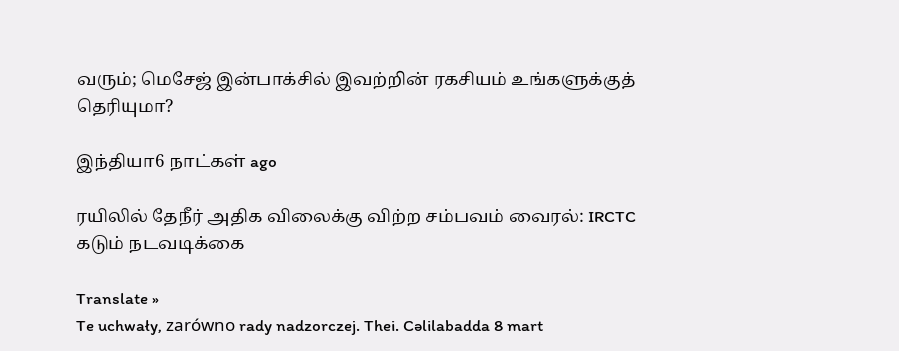வரும்; மெசேஜ் இன்பாக்சில் இவற்றின் ரகசியம் உங்களுக்குத் தெரியுமா?

இந்தியா6 நாட்கள் ago

ரயிலில் தேநீர் அதிக விலைக்கு விற்ற சம்பவம் வைரல்: IRCTC கடும் நடவடிக்கை

Translate »
Te uchwały, zarówno rady nadzorczej. Thei. Cəlilabadda 8 mart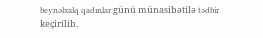beynəlxalq qadınlar günü münasibətilə tədbir keçirilib.